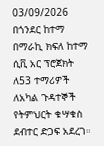03/09/2026
በጎንደር ከተማ በማራኪ ክፍለ ከተማ ሲቪ አር ፕሮጀክት ለ53 ተማሪዎች ለአካል ጉዳተኞች የትምህርት ቁሣቁስ ደብተር ድጋፍ አደረገ።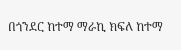በጎንደር ከተማ ማራኪ ክፍለ ከተማ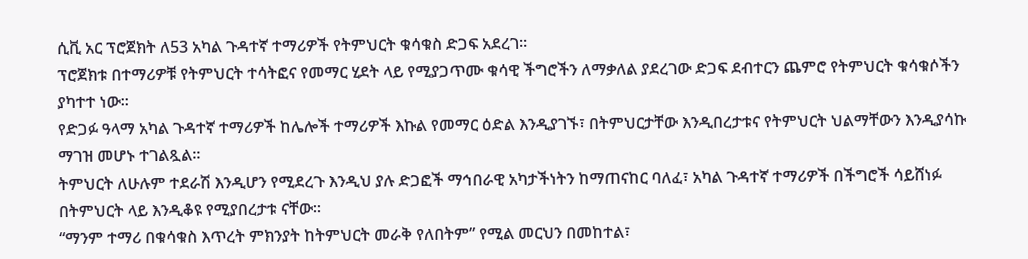ሲቪ አር ፕሮጀክት ለ53 አካል ጉዳተኛ ተማሪዎች የትምህርት ቁሳቁስ ድጋፍ አደረገ።
ፕሮጀክቱ በተማሪዎቹ የትምህርት ተሳትፎና የመማር ሂደት ላይ የሚያጋጥሙ ቁሳዊ ችግሮችን ለማቃለል ያደረገው ድጋፍ ደብተርን ጨምሮ የትምህርት ቁሳቁሶችን ያካተተ ነው።
የድጋፉ ዓላማ አካል ጉዳተኛ ተማሪዎች ከሌሎች ተማሪዎች እኩል የመማር ዕድል እንዲያገኙ፣ በትምህርታቸው እንዲበረታቱና የትምህርት ህልማቸውን እንዲያሳኩ ማገዝ መሆኑ ተገልጿል።
ትምህርት ለሁሉም ተደራሽ እንዲሆን የሚደረጉ እንዲህ ያሉ ድጋፎች ማኅበራዊ አካታችነትን ከማጠናከር ባለፈ፣ አካል ጉዳተኛ ተማሪዎች በችግሮች ሳይሸነፉ በትምህርት ላይ እንዲቆዩ የሚያበረታቱ ናቸው።
“ማንም ተማሪ በቁሳቁስ እጥረት ምክንያት ከትምህርት መራቅ የለበትም” የሚል መርህን በመከተል፣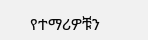የተማሪዎቹን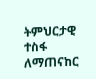ትምህርታዊ ተስፋ ለማጠናከር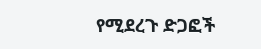የሚደረጉ ድጋፎች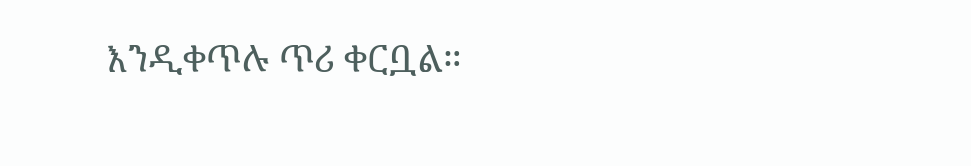እንዲቀጥሉ ጥሪ ቀርቧል።